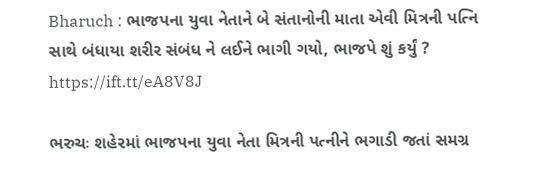Bharuch : ભાજપના યુવા નેતાને બે સંતાનોની માતા એવી મિત્રની પત્નિ સાથે બંધાયા શરીર સંબંધ ને લઈને ભાગી ગયો, ભાજપે શું કર્યું ?  https://ift.tt/eA8V8J

ભરુચઃ શહેરમાં ભાજપના યુવા નેતા મિત્રની પત્નીને ભગાડી જતાં સમગ્ર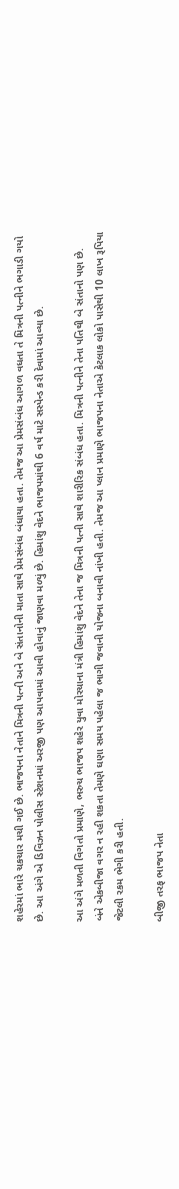શહેરમાં ભારે ચકચાર મચી ગઈ છે. ભાજપના નેતાને મિત્રની પત્ની અને બે સંતાનોની માતા સાથે પ્રેમસંબંધ બંધાયા હતા. તેમજ આ પ્રેમસંબંધ આગળ વધતા તે મિત્રની પત્નીને ભગાડી ગયો છે. આ અંગે એ ડિવિઝન પોલીસ સ્ટેશનમાં અરજી પણ આપવામાં આવી હોવાનું જાણવા મળ્યું છે. હિમાંશુ વેદને ભાજપમાંથી 6 વર્ષ માટે સસ્પેન્ડ કરી દેવામાં આવ્યા છે.

આ અંગે મળતી વિગતો પ્રમાણે, ભરુચ ભાજપ શહેર યુવા મોરચાના મંત્રી હિમાંશુ વેદને તેના જ મિત્રની પત્ની સાથે શારીરિક સંબંધ હતા. મિત્રની પત્નીને તેના પતિથી બે સંતાનો પણ છે.  બંને એકબીજા વગર ન રહી શકતા તેમણે ઘણા સમય પહેલા જ ભાગી જવાની યોજના બનાવી નાંખી હતી. તેમજ આ પ્લાન પ્રમાણે ભાજપના નેતાએ કેટલાક લોકો પાસેથી 10 લાખ રૂપિયા જેટલી રકમ ભેગી કરી હતી.

બીજી તરફ ભાજપ નેતા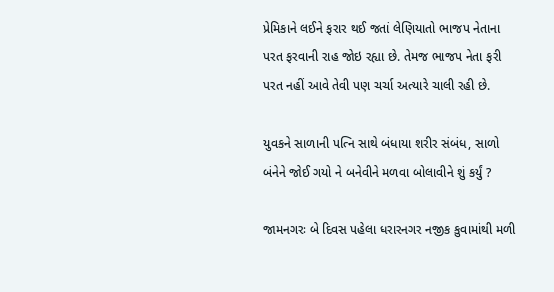પ્રેમિકાને લઈને ફરાર થઈ જતાં લેણિયાતો ભાજપ નેતાના પરત ફરવાની રાહ જોઇ રહ્યા છે. તેમજ ભાજપ નેતા ફરી પરત નહીં આવે તેવી પણ ચર્ચા અત્યારે ચાલી રહી છે.

યુવકને સાળાની પત્નિ સાથે બંધાયા શરીર સંબંધ, સાળો બંનેને જોઈ ગયો ને બનેવીને મળવા બોલાવીને શું કર્યું ?

જામનગરઃ બે દિવસ પહેલા ધરારનગર નજીક કુવામાંથી મળી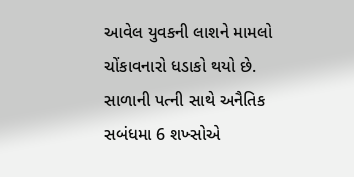આવેલ યુવકની લાશને મામલો ચોંકાવનારો ધડાકો થયો છે. સાળાની પત્ની સાથે અનૈતિક સબંધમા 6 શખ્સોએ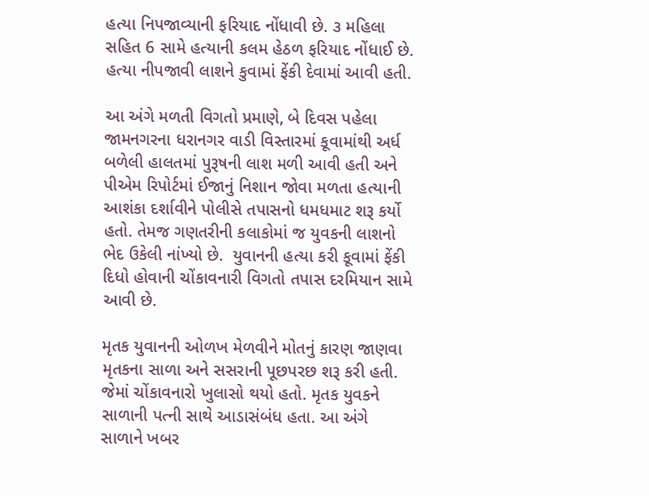હત્યા નિપજાવ્યાની ફરિયાદ નોંધાવી છે. ૩ મહિલા સહિત 6 સામે હત્યાની કલમ હેઠળ ફરિયાદ નોંધાઈ છે. હત્યા નીપજાવી લાશને કુવામાં ફેંકી દેવામાં આવી હતી.

આ અંગે મળતી વિગતો પ્રમાણે, બે દિવસ પહેલા જામનગરના ધરાનગર વાડી વિસ્તારમાં કૂવામાંથી અર્ધ બળેલી હાલતમાં પુરૂષની લાશ મળી આવી હતી અને પીએમ રિપોર્ટમાં ઈજાનું નિશાન જોવા મળતા હત્યાની આશંકા દર્શાવીને પોલીસે તપાસનો ધમધમાટ શરૂ કર્યો હતો. તેમજ ગણતરીની કલાકોમાં જ યુવકની લાશનો ભેદ ઉકેલી નાંખ્યો છે.  યુવાનની હત્યા કરી કૂવામાં ફેંકી દિધો હોવાની ચોંકાવનારી વિગતો તપાસ દરમિયાન સામે આવી છે.

મૃતક યુવાનની ઓળખ મેળવીને મોતનું કારણ જાણવા મૃતકના સાળા અને સસરાની પૂછપરછ શરૂ કરી હતી. જેમાં ચોંકાવનારો ખુલાસો થયો હતો. મૃતક યુવકને સાળાની પત્ની સાથે આડાસંબંધ હતા. આ અંગે સાળાને ખબર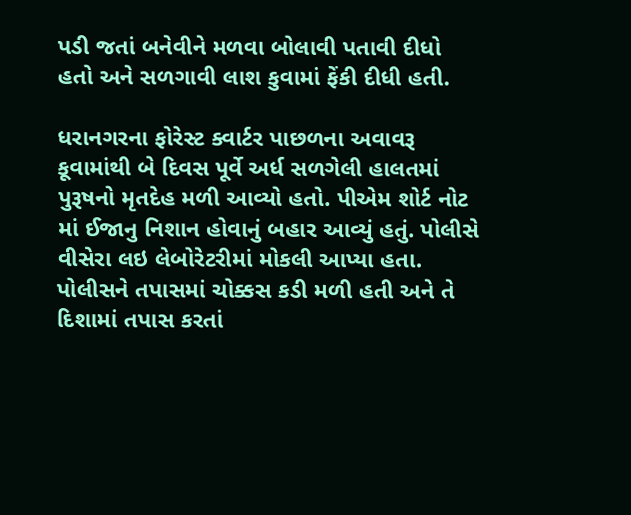પડી જતાં બનેવીને મળવા બોલાવી પતાવી દીધો હતો અને સળગાવી લાશ કુવામાં ફેંકી દીધી હતી.

ધરાનગરના ફોરેસ્ટ ક્વાર્ટર પાછળના અવાવરૂ કૂવામાંથી બે દિવસ પૂર્વે અર્ધ સળગેલી હાલતમાં પુરૂષનો મૃતદેહ મળી આવ્યો હતો. પીએમ શોર્ટ નોટ માં ઈજાનુ નિશાન હોવાનું બહાર આવ્યું હતું. પોલીસે વીસેરા લઇ લેબોરેટરીમાં મોકલી આપ્યા હતા. પોલીસને તપાસમાં ચોક્કસ કડી મળી હતી અને તે દિશામાં તપાસ કરતાં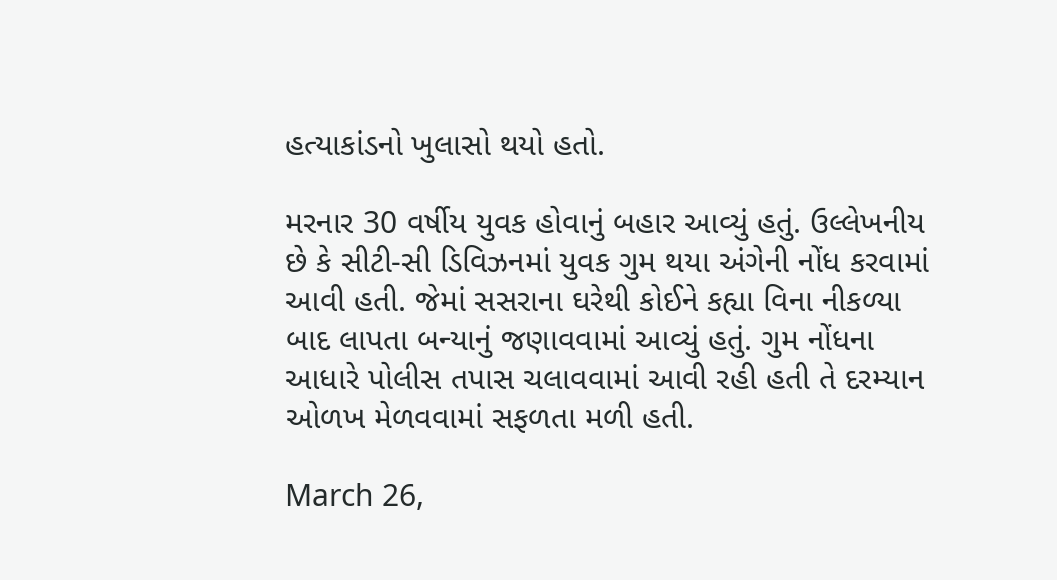હત્યાકાંડનો ખુલાસો થયો હતો.

મરનાર 30 વર્ષીય યુવક હોવાનું બહાર આવ્યું હતું. ઉલ્લેખનીય છે કે સીટી-સી ડિવિઝનમાં યુવક ગુમ થયા અંગેની નોંધ કરવામાં આવી હતી. જેમાં સસરાના ઘરેથી કોઈને કહ્યા વિના નીકળ્યા બાદ લાપતા બન્યાનું જણાવવામાં આવ્યું હતું. ગુમ નોંધના આધારે પોલીસ તપાસ ચલાવવામાં આવી રહી હતી તે દરમ્યાન ઓળખ મેળવવામાં સફળતા મળી હતી.

March 26,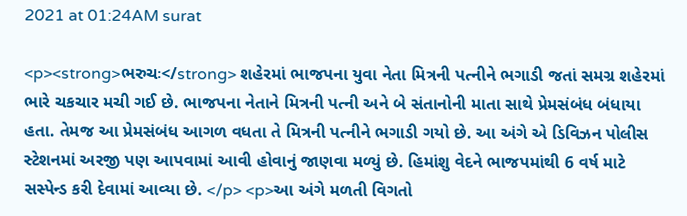2021 at 01:24AM surat

<p><strong>ભરુચઃ</strong> શહેરમાં ભાજપના યુવા નેતા મિત્રની પત્નીને ભગાડી જતાં સમગ્ર શહેરમાં ભારે ચકચાર મચી ગઈ છે. ભાજપના નેતાને મિત્રની પત્ની અને બે સંતાનોની માતા સાથે પ્રેમસંબંધ બંધાયા હતા. તેમજ આ પ્રેમસંબંધ આગળ વધતા તે મિત્રની પત્નીને ભગાડી ગયો છે. આ અંગે એ ડિવિઝન પોલીસ સ્ટેશનમાં અરજી પણ આપવામાં આવી હોવાનું જાણવા મળ્યું છે. હિમાંશુ વેદને ભાજપમાંથી 6 વર્ષ માટે સસ્પેન્ડ કરી દેવામાં આવ્યા છે. </p> <p>આ અંગે મળતી વિગતો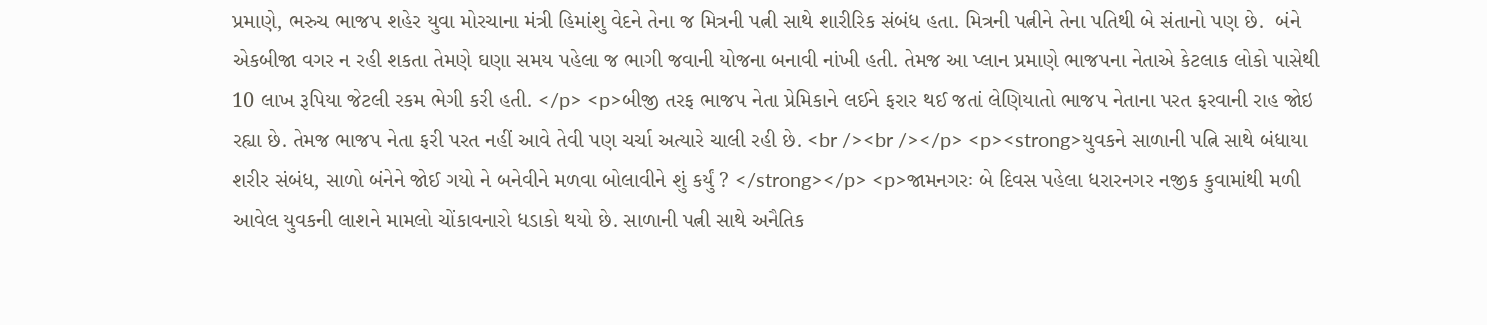પ્રમાણે, ભરુચ ભાજપ શહેર યુવા મોરચાના મંત્રી હિમાંશુ વેદને તેના જ મિત્રની પત્ની સાથે શારીરિક સંબંધ હતા. મિત્રની પત્નીને તેના પતિથી બે સંતાનો પણ છે.  બંને એકબીજા વગર ન રહી શકતા તેમણે ઘણા સમય પહેલા જ ભાગી જવાની યોજના બનાવી નાંખી હતી. તેમજ આ પ્લાન પ્રમાણે ભાજપના નેતાએ કેટલાક લોકો પાસેથી 10 લાખ રૂપિયા જેટલી રકમ ભેગી કરી હતી. </p> <p>બીજી તરફ ભાજપ નેતા પ્રેમિકાને લઈને ફરાર થઈ જતાં લેણિયાતો ભાજપ નેતાના પરત ફરવાની રાહ જોઇ રહ્યા છે. તેમજ ભાજપ નેતા ફરી પરત નહીં આવે તેવી પણ ચર્ચા અત્યારે ચાલી રહી છે. <br /><br /></p> <p><strong>યુવકને સાળાની પત્નિ સાથે બંધાયા શરીર સંબંધ, સાળો બંનેને જોઈ ગયો ને બનેવીને મળવા બોલાવીને શું કર્યું ? </strong></p> <p>જામનગરઃ બે દિવસ પહેલા ધરારનગર નજીક કુવામાંથી મળી આવેલ યુવકની લાશને મામલો ચોંકાવનારો ધડાકો થયો છે. સાળાની પત્ની સાથે અનૈતિક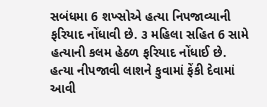સબંધમા 6 શખ્સોએ હત્યા નિપજાવ્યાની ફરિયાદ નોંધાવી છે. ૩ મહિલા સહિત 6 સામે હત્યાની કલમ હેઠળ ફરિયાદ નોંધાઈ છે. હત્યા નીપજાવી લાશને કુવામાં ફેંકી દેવામાં આવી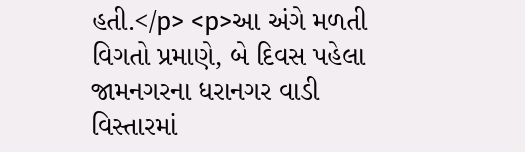હતી.</p> <p>આ અંગે મળતી વિગતો પ્રમાણે, બે દિવસ પહેલા જામનગરના ધરાનગર વાડી વિસ્તારમાં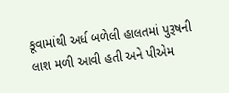કૂવામાંથી અર્ધ બળેલી હાલતમાં પુરૂષની લાશ મળી આવી હતી અને પીએમ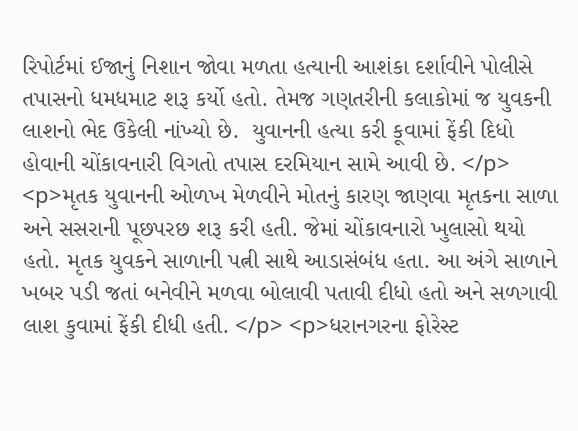રિપોર્ટમાં ઈજાનું નિશાન જોવા મળતા હત્યાની આશંકા દર્શાવીને પોલીસે તપાસનો ધમધમાટ શરૂ કર્યો હતો. તેમજ ગણતરીની કલાકોમાં જ યુવકની લાશનો ભેદ ઉકેલી નાંખ્યો છે.  યુવાનની હત્યા કરી કૂવામાં ફેંકી દિધો હોવાની ચોંકાવનારી વિગતો તપાસ દરમિયાન સામે આવી છે. </p> <p>મૃતક યુવાનની ઓળખ મેળવીને મોતનું કારણ જાણવા મૃતકના સાળા અને સસરાની પૂછપરછ શરૂ કરી હતી. જેમાં ચોંકાવનારો ખુલાસો થયો હતો. મૃતક યુવકને સાળાની પત્ની સાથે આડાસંબંધ હતા. આ અંગે સાળાને ખબર પડી જતાં બનેવીને મળવા બોલાવી પતાવી દીધો હતો અને સળગાવી લાશ કુવામાં ફેંકી દીધી હતી. </p> <p>ધરાનગરના ફોરેસ્ટ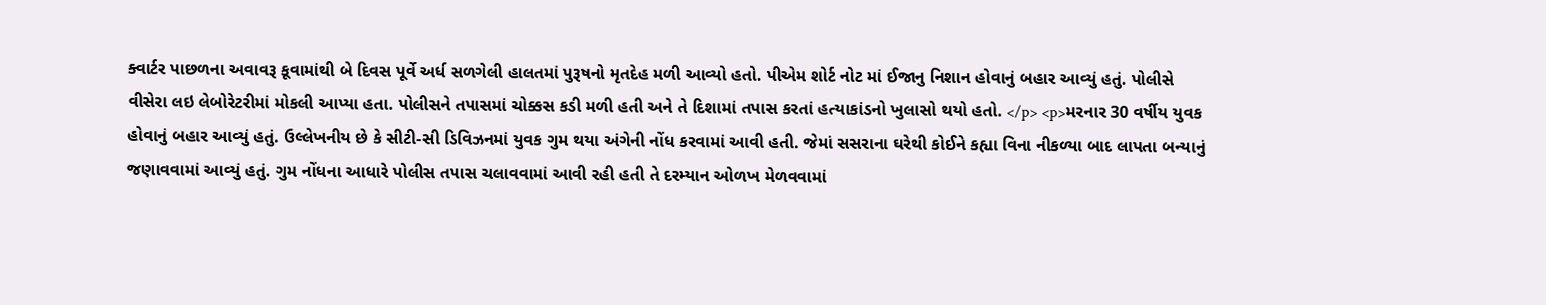ક્વાર્ટર પાછળના અવાવરૂ કૂવામાંથી બે દિવસ પૂર્વે અર્ધ સળગેલી હાલતમાં પુરૂષનો મૃતદેહ મળી આવ્યો હતો. પીએમ શોર્ટ નોટ માં ઈજાનુ નિશાન હોવાનું બહાર આવ્યું હતું. પોલીસે વીસેરા લઇ લેબોરેટરીમાં મોકલી આપ્યા હતા. પોલીસને તપાસમાં ચોક્કસ કડી મળી હતી અને તે દિશામાં તપાસ કરતાં હત્યાકાંડનો ખુલાસો થયો હતો. </p> <p>મરનાર 30 વર્ષીય યુવક હોવાનું બહાર આવ્યું હતું. ઉલ્લેખનીય છે કે સીટી-સી ડિવિઝનમાં યુવક ગુમ થયા અંગેની નોંધ કરવામાં આવી હતી. જેમાં સસરાના ઘરેથી કોઈને કહ્યા વિના નીકળ્યા બાદ લાપતા બન્યાનું જણાવવામાં આવ્યું હતું. ગુમ નોંધના આધારે પોલીસ તપાસ ચલાવવામાં આવી રહી હતી તે દરમ્યાન ઓળખ મેળવવામાં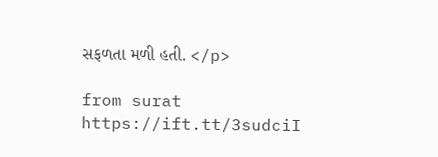સફળતા મળી હતી. </p>

from surat https://ift.tt/3sudciI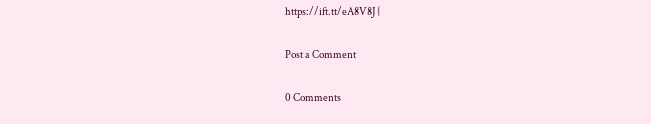https://ift.tt/eA8V8J {

Post a Comment

0 Comments